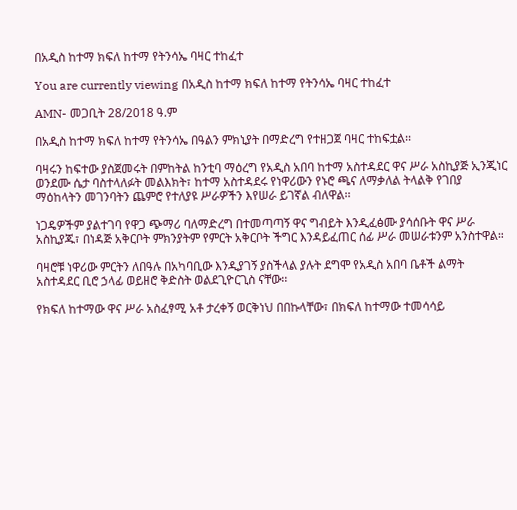በአዲስ ከተማ ክፍለ ከተማ የትንሳኤ ባዛር ተከፈተ

You are currently viewing በአዲስ ከተማ ክፍለ ከተማ የትንሳኤ ባዛር ተከፈተ

AMN- መጋቢት 28/2018 ዓ.ም

በአዲስ ከተማ ክፍለ ከተማ የትንሳኤ በዓልን ምክኒያት በማድረግ የተዘጋጀ ባዛር ተከፍቷል፡፡

ባዛሩን ከፍተው ያስጀመሩት በምከትል ከንቲባ ማዕረግ የአዲስ አበባ ከተማ አስተዳደር ዋና ሥራ አስኪያጅ ኢንጂነር ወንደሙ ሴታ ባስተላለፉት መልእክት፣ ከተማ አስተዳደሩ የነዋሪውን የኑሮ ጫና ለማቃለል ትላልቅ የገበያ ማዕከላትን መገንባትን ጨምሮ የተለያዩ ሥራዎችን እየሠራ ይገኛል ብለዋል፡፡

ነጋዴዎችም ያልተገባ የዋጋ ጭማሪ ባለማድረግ በተመጣጣኝ ዋና ግብይት እንዲፈፅሙ ያሳሰቡት ዋና ሥራ አስኪያጁ፣ በነዳጅ አቅርቦት ምክንያትም የምርት አቅርቦት ችግር እንዳይፈጠር ሰፊ ሥራ መሠራቱንም አንስተዋል።

ባዛሮቹ ነዋሪው ምርትን ለበዓሉ በአካባቢው እንዲያገኝ ያስችላል ያሉት ደግሞ የአዲስ አበባ ቤቶች ልማት አስተዳደር ቢሮ ኃላፊ ወይዘሮ ቅድስት ወልደጊዮርጊስ ናቸው፡፡

የክፍለ ከተማው ዋና ሥራ አስፈፃሚ አቶ ታረቀኝ ወርቅነህ በበኩላቸው፣ በክፍለ ከተማው ተመሳሳይ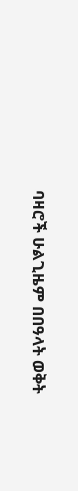ባዛሮች ሁልጊዜም በበዓላት ወቅት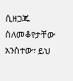ሲዘጋጁ ስለመቆየታቸው አንስተው፣ ይህ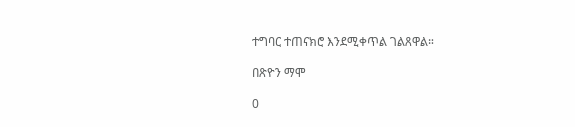ተግባር ተጠናክሮ እንደሚቀጥል ገልጸዋል።

በጽዮን ማሞ

0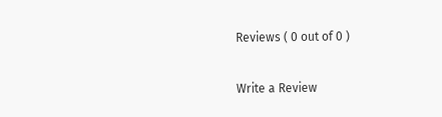Reviews ( 0 out of 0 )

Write a Review